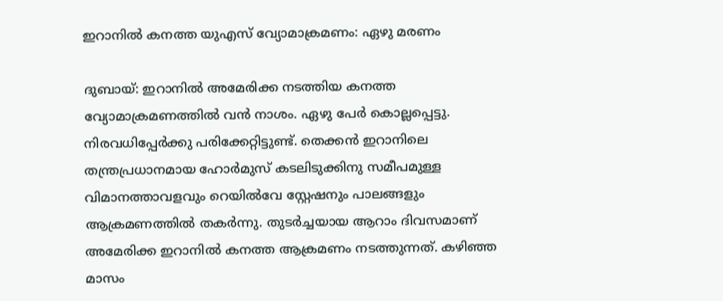ഇറാനിൽ കനത്ത യുഎസ് വ്യോമാക്രമണം: ഏഴു മരണം

ദുബായ്: ഇറാനിൽ അമേരിക്ക നടത്തിയ കനത്ത വ്യോമാക്രമണത്തിൽ വൻ നാശം. ഏഴു പേർ കൊല്ലപ്പെട്ടു. നിരവധിപ്പേർക്കു പരിക്കേറ്റിട്ടുണ്ട്. തെക്കൻ ഇറാനിലെ തന്ത്രപ്രധാനമായ ഹോർമുസ് കടലിടുക്കിനു സമീപമുള്ള വിമാനത്താവളവും റെയിൽവേ സ്റ്റേഷനും പാലങ്ങളും ആക്രമണത്തിൽ തകർന്നു. തുടർച്ചയായ ആറാം ദിവസമാണ് അമേരിക്ക ഇറാനിൽ കനത്ത ആക്രമണം നടത്തുന്നത്. കഴിഞ്ഞ മാസം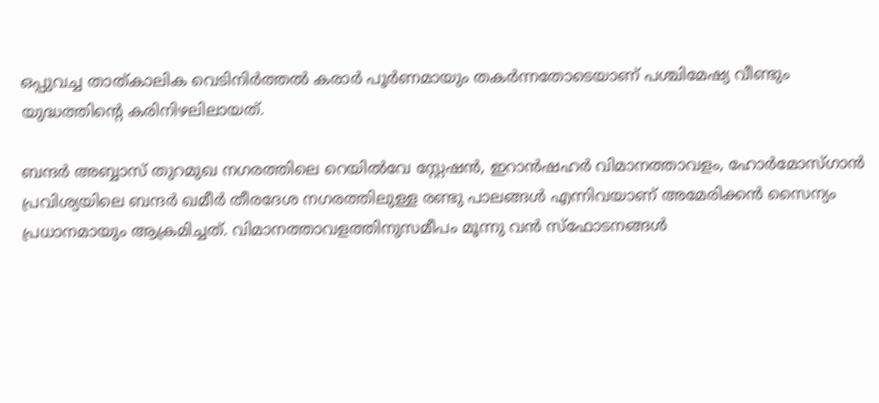ഒപ്പുവച്ച താത്കാലിക വെടിനിർത്തൽ കരാർ പൂർണമായും തകർന്നതോടെയാണ് പശ്ചിമേഷ്യ വീണ്ടും യുദ്ധത്തിന്‍റെ കരിനിഴലിലായത്.

ബന്ദർ അബ്ബാസ് തുറമുഖ നഗരത്തിലെ റെയിൽവേ സ്റ്റേഷൻ, ഇറാൻഷഹർ വിമാനത്താവളം, ഹോർമോസ്ഗാൻ പ്രവിശ്യയിലെ ബന്ദർ ഖമീർ തീരദേശ നഗരത്തിലുള്ള രണ്ടു പാലങ്ങൾ എന്നിവയാണ് അമേരിക്കൻ സൈന്യം പ്രധാനമായും ആക്രമിച്ചത്. വിമാനത്താവളത്തിനുസമീപം മൂന്നു വൻ സ്ഫോടനങ്ങൾ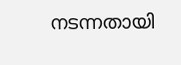നടന്നതായി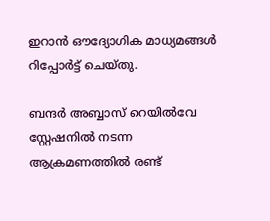ഇറാൻ ഔദ്യോഗിക മാധ്യമങ്ങൾ റിപ്പോർട്ട് ചെയ്തു.

ബന്ദർ അബ്ബാസ് റെയിൽവേ സ്റ്റേഷനിൽ നടന്ന ആക്രമണത്തിൽ രണ്ട്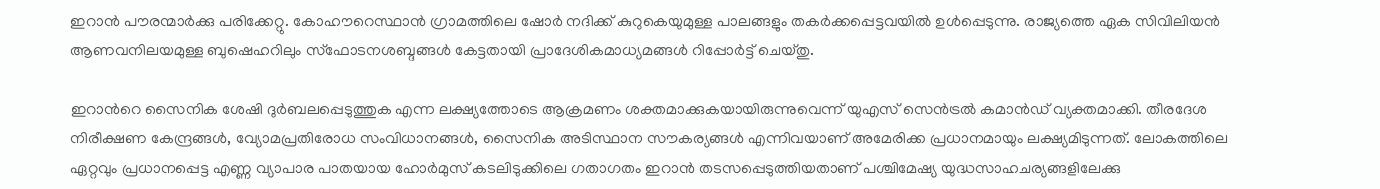ഇറാൻ പൗരന്മാർക്കു പരിക്കേറ്റു. കോഹൗറെസ്ഥാൻ ഗ്രാമത്തിലെ ഷോർ നദിക്ക് കുറുകെയുമുള്ള പാലങ്ങളും തകർക്കപ്പെട്ടവയിൽ ഉൾപ്പെടുന്നു. രാജ്യത്തെ ഏക സിവിലിയൻ ആണവനിലയമുള്ള ബുഷെഹറിലും സ്ഫോടനശബ്ദങ്ങൾ കേട്ടതായി പ്രാദേശികമാധ്യമങ്ങൾ റിപ്പോർട്ട് ചെയ്തു.

ഇറാന്‍റെ സൈനിക ശേഷി ദുർബലപ്പെടുത്തുക എന്ന ലക്ഷ്യത്തോടെ ആക്രമണം ശക്തമാക്കുകയായിരുന്നുവെന്ന് യുഎസ് സെൻട്രൽ കമാൻഡ് വ്യക്തമാക്കി. തീരദേശ നിരീക്ഷണ കേന്ദ്രങ്ങൾ, വ്യോമപ്രതിരോധ സംവിധാനങ്ങൾ, സൈനിക അടിസ്ഥാന സൗകര്യങ്ങൾ എന്നിവയാണ് അമേരിക്ക പ്രധാനമായും ലക്ഷ്യമിടുന്നത്. ലോകത്തിലെ ഏറ്റവും പ്രധാനപ്പെട്ട എണ്ണ വ്യാപാര പാതയായ ഹോർമുസ് കടലിടുക്കിലെ ഗതാഗതം ഇറാൻ തടസപ്പെടുത്തിയതാണ് പശ്ചിമേഷ്യ യുദ്ധസാഹചര്യങ്ങളിലേക്കു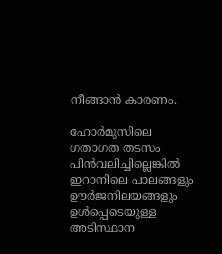നീങ്ങാൻ കാരണം.

ഹോർമുസിലെ ഗതാഗത തടസം പിൻവലിച്ചില്ലെങ്കിൽ ഇറാനിലെ പാലങ്ങളും ഊർജനിലയങ്ങളും ഉൾപ്പെടെയുള്ള അടിസ്ഥാന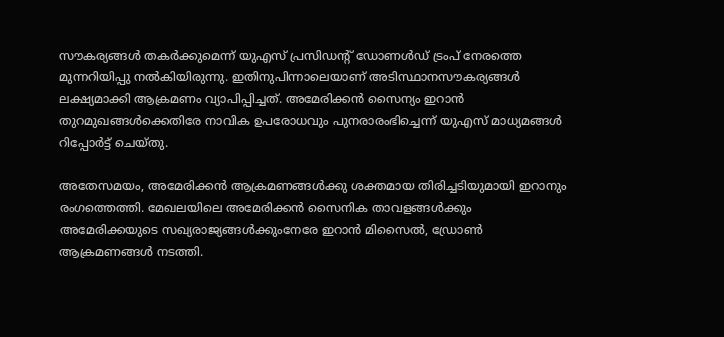സൗകര്യങ്ങൾ തകർക്കുമെന്ന് യുഎസ് പ്രസിഡന്‍റ് ഡോണൾഡ് ട്രംപ് നേരത്തെ മുന്നറിയിപ്പു നൽകിയിരുന്നു. ഇതിനുപിന്നാലെയാണ് അടിസ്ഥാനസൗകര്യങ്ങൾ ലക്ഷ്യമാക്കി ആക്രമണം വ്യാപിപ്പിച്ചത്. അമേരിക്കൻ സൈന്യം ഇറാൻ തുറമുഖങ്ങൾക്കെതിരേ നാവിക ഉപരോധവും പുനരാരംഭിച്ചെന്ന് യുഎസ് മാധ്യമങ്ങൾ റിപ്പോർട്ട് ചെയ്തു.

അതേസമയം, അമേരിക്കൻ ആക്രമണങ്ങൾക്കു ശക്തമായ തിരിച്ചടിയുമായി ഇറാനും രംഗത്തെത്തി. മേഖലയിലെ അമേരിക്കൻ സൈനിക താവളങ്ങൾക്കും അമേരിക്കയുടെ സഖ്യരാജ്യങ്ങൾക്കുംനേരേ ഇറാൻ മിസൈൽ, ഡ്രോൺ ആക്രമണങ്ങൾ നടത്തി.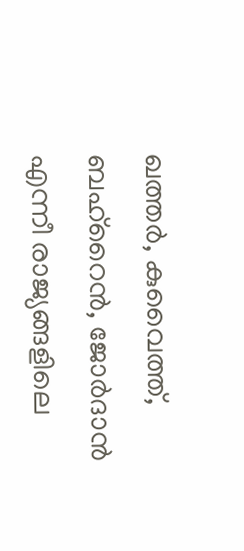ഖത്തർ, കുവൈത്ത്, ബഹ്റൈൻ, ജോർദാൻ എന്നീ രാജ്യങ്ങളിലെ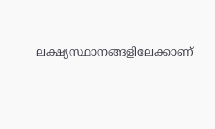ലക്ഷ്യസ്ഥാനങ്ങളിലേക്കാണ്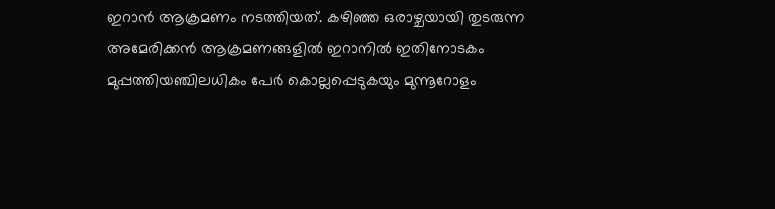ഇറാൻ ആക്രമണം നടത്തിയത്. കഴിഞ്ഞ ഒരാഴ്ചയായി തുടരുന്ന അമേരിക്കൻ ആക്രമണങ്ങളിൽ ഇറാനിൽ ഇതിനോടകം മുപ്പത്തിയഞ്ചിലധികം പേർ കൊല്ലപ്പെടുകയും മുന്നൂറോളം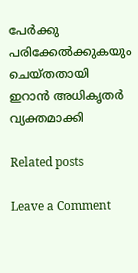പേർക്കു പരിക്കേൽക്കുകയും ചെയ്തതായി ഇറാൻ അധികൃതർ വ്യക്തമാക്കി

Related posts

Leave a Comment